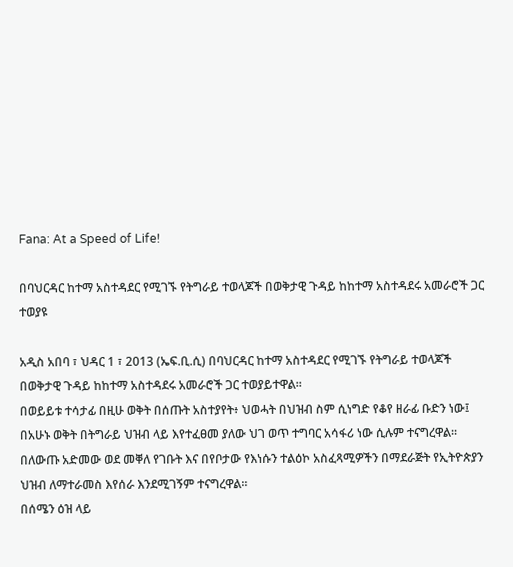Fana: At a Speed of Life!

በባህርዳር ከተማ አስተዳደር የሚገኙ የትግራይ ተወላጆች በወቅታዊ ጉዳይ ከከተማ አስተዳደሩ አመራሮች ጋር ተወያዩ

አዲስ አበባ ፣ ህዳር 1 ፣ 2013 (ኤፍ.ቢ.ሲ) በባህርዳር ከተማ አስተዳደር የሚገኙ የትግራይ ተወላጆች በወቅታዊ ጉዳይ ከከተማ አስተዳደሩ አመራሮች ጋር ተወያይተዋል።
በወይይቱ ተሳታፊ በዚሁ ወቅት በሰጡት አስተያየት፥ ህወሓት በህዝብ ስም ሲነግድ የቆየ ዘራፊ ቡድን ነው፤ በአሁኑ ወቅት በትግራይ ህዝብ ላይ እየተፈፀመ ያለው ህገ ወጥ ተግባር አሳፋሪ ነው ሲሉም ተናግረዋል።
በለውጡ አድመው ወደ መቐለ የገቡት እና በየቦታው የእነሱን ተልዕኮ አስፈጻሚዎችን በማደራጅት የኢትዮጵያን ህዝብ ለማተራመስ እየሰራ እንደሚገኝም ተናግረዋል።
በሰሜን ዕዝ ላይ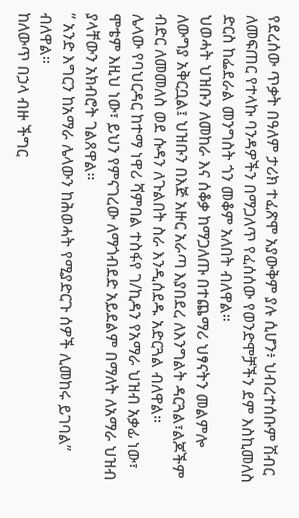የደረሰው ጥቃት በዓለም ታሪክ ተፈጽሞ አያውቅም ያሉ ሲሆን፥ ህብረተሰቡም ሽብር ለመፍጠር የተላኩ ባንዳዎችን በማጋለጥ የፈሰሰው የወንድሞቻችን ደም እስኪመለስ ድርስ ከፌደራል መንግስት ጎን መቆም አለበት ብለዋል።
ህወሓት ህዝቡን ለመከራ እና ሰቆቃ ከማጋለጡ በተጨማሪ ህፃናትን መልምሎ ለውግያ አቅርቧል፤ ህዝቡን በእጅ አዙር አራጣ እያበደረ ለእንግልት ዳርጓል፣ልጆችም ብድር ለመመለስ ወደ ሱዳን ለጉልበት ስራ እንዲሰደዱ አድርጓል ብለዋል።
ሌላው የባህርዳር ከተማ ነዋሪ ሻምበል ተስፋየ ገ/ኪዳን የአማራ ህዝብ አቃፊ ነው፣ ሞቴም እዚህ ነው፣ ይህን የምናገረው ለማጎብደድ አይደልም በማለት ለአማራ ህዝብ ያላቸውን አክብሮት ገልጸዋል።
” አንድ እግርን ከአማራ ሌላውን ከሕወሓት የሚያድርጉ ሰዎች ሊመከሩ ይገባል” ብለዋል።
ከለውጥ በኃላ ብዙ ችግር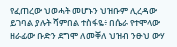የፈጠረው ህወሓት መሆኑን ህዝቡም ሊረዳው ይገባል ያሉት ሻምበል ተስፋዬ፥ በሴራ የተሞላው ዘራፊው ቡድን ደግሞ ለመቐለ ህዝብ ንፁህ ውሃ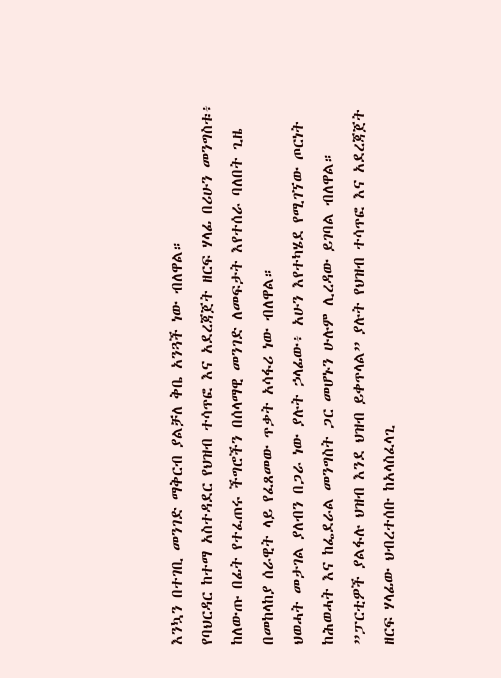እንኳን በተገቢ መንገድ ማቅርብ ያልቻለ ቅቤ አንጓች ነው ብለዋል።
የባህርዳር ከተማ አስተዳደር የህዝብ ተሳጥፎ እና አደረጃጀት ዘርፍ ሃላፊ በሪሁን መንግስቱ፥
ከለውጡ በፊት የተፈጠሩ ችግሮችን በሰላማዊ መንገድ ለመፍታት እየተሰራ ባለበት ጊዜ በመከላከያ ሰራዊት ላይ የፈጸመው ጥቃት አሳፋሪ ነው ብለዋል።
ህወሓት መታገል ያለብን በጋራ ነው ያሉት ኃላፊው፥ አሁን እየተካሄደ የሚገኘው ጦርነት ከሕወሓት እና ከፌደራል መንግስት ጋር መሆኑን ሁሉም ሊረዳው ይገባል ብለዋል።
”ፓርቲዎች ያልፋሉ ህዝብ እንደ ህዝብ ይቀጥላል” ያሉት የህዝብ ተሳጥፎ እና አደረጃጀት ዘርፍ ሃላፊው ህብረተሰቡ ከአላስፈላጊ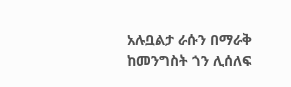አሉቧልታ ራሱን በማራቅ ከመንግስት ጎን ሊሰለፍ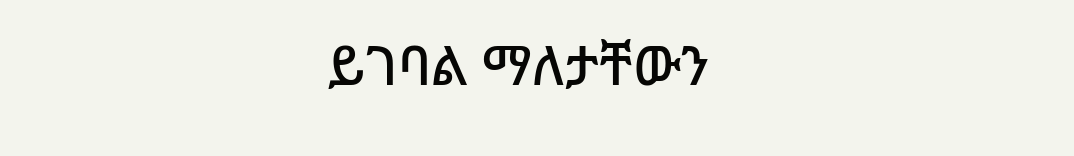ይገባል ማለታቸውን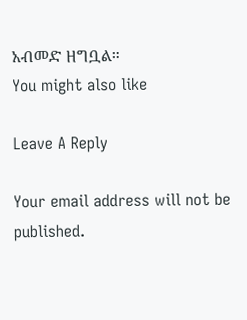አብመድ ዘግቧል።
You might also like

Leave A Reply

Your email address will not be published.